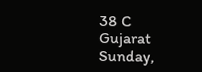38 C
Gujarat
Sunday,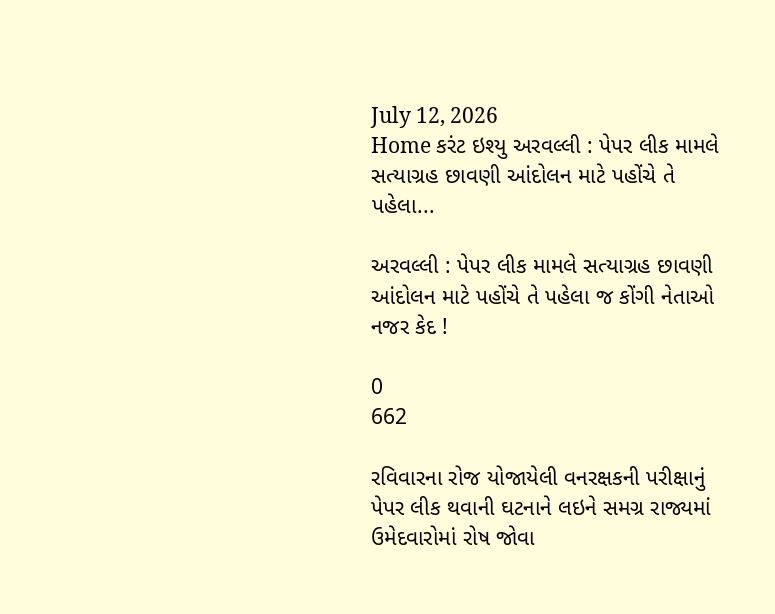July 12, 2026
Home કરંટ ઇશ્યુ અરવલ્લી : પેપર લીક મામલે સત્યાગ્રહ છાવણી આંદોલન માટે પહોંચે તે પહેલા...

અરવલ્લી : પેપર લીક મામલે સત્યાગ્રહ છાવણી આંદોલન માટે પહોંચે તે પહેલા જ કોંગી નેતાઓ નજર કેદ !

0
662

રવિવારના રોજ યોજાયેલી વનરક્ષકની પરીક્ષાનું પેપર લીક થવાની ઘટનાને લઇને સમગ્ર રાજ્યમાં ઉમેદવારોમાં રોષ જોવા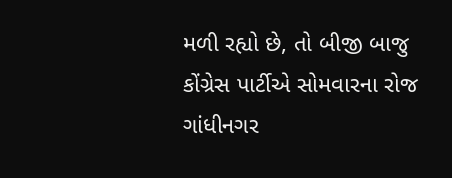મળી રહ્યો છે, તો બીજી બાજુ કોંગ્રેસ પાર્ટીએ સોમવારના રોજ ગાંધીનગર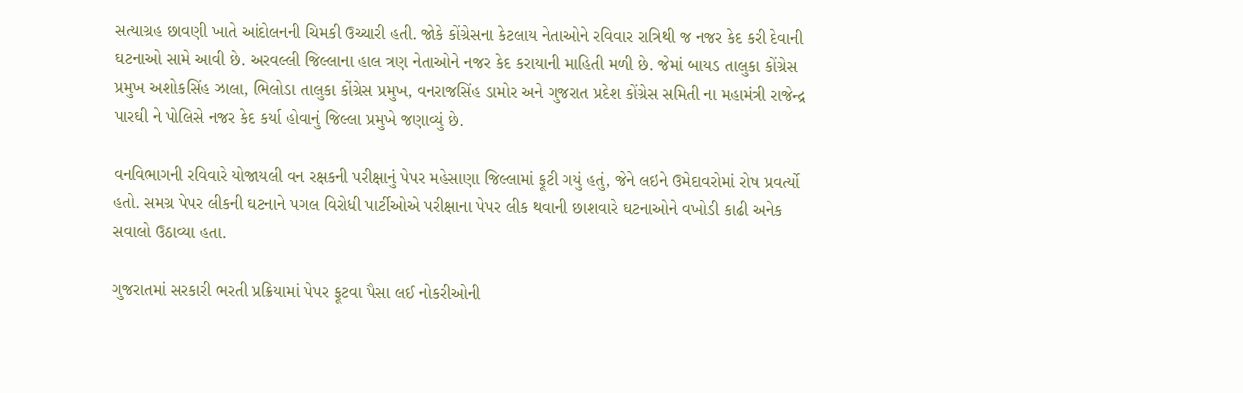સત્યાગ્રહ છાવણી ખાતે આંદોલનની ચિમકી ઉચ્ચારી હતી. જોકે કોંગ્રેસના કેટલાય નેતાઓને રવિવાર રાત્રિથી જ નજર કેદ કરી દેવાની ઘટનાઓ સામે આવી છે. અરવલ્લી જિલ્લાના હાલ ત્રણ નેતાઓને નજર કેદ કરાયાની માહિતી મળી છે. જેમાં બાયડ તાલુકા કોંગ્રેસ પ્રમુખ અશોકસિંહ ઝાલા, ભિલોડા તાલુકા કોંગ્રેસ પ્રમુખ, વનરાજસિંહ ડામોર અને ગુજરાત પ્રદેશ કોંગ્રેસ સમિતી ના મહામંત્રી રાજેન્દ્ર પારઘી ને પોલિસે નજર કેદ કર્યા હોવાનું જિલ્લા પ્રમુખે જણાવ્યું છે.

વનવિભાગની રવિવારે યોજાયલી વન રક્ષકની પરીક્ષાનું પેપર મહેસાણા જિલ્લામાં ફૂટી ગયું હતું, જેને લઇને ઉમેદાવરોમાં રોષ પ્રવર્ત્યો હતો. સમગ્ર પેપર લીકની ઘટનાને પગલ વિરોધી પાર્ટીઓએ પરીક્ષાના પેપર લીક થવાની છાશવારે ઘટનાઓને વખોડી કાઢી અનેક સવાલો ઉઠાવ્યા હતા.

ગુજરાતમાં સરકારી ભરતી પ્રક્રિયામાં પેપર ફૂટવા પૈસા લઈ નોકરીઓની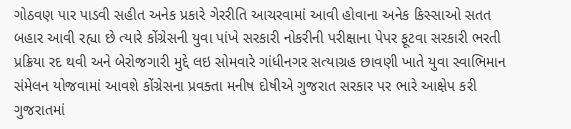ગોઠવણ પાર પાડવી સહીત અનેક પ્રકારે ગેરરીતિ આચરવામાં આવી હોવાના અનેક કિસ્સાઓ સતત બહાર આવી રહ્યા છે ત્યારે કોંગ્રેસની યુવા પાંખે સરકારી નોકરીની પરીક્ષાના પેપર ફૂટવા સરકારી ભરતી પ્રક્રિયા રદ થવી અને બેરોજગારી મુદ્દે લઇ સોમવારે ગાંધીનગર સત્યાગ્રહ છાવણી ખાતે યુવા સ્વાભિમાન સંમેલન યોજવામાં આવશે કોંગ્રેસના પ્રવક્તા મનીષ દોષીએ ગુજરાત સરકાર પર ભારે આક્ષેપ કરી ગુજરાતમાં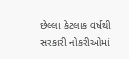છેલ્લા કેટલાક વર્ષથી સરકારી નોકરીઓમાં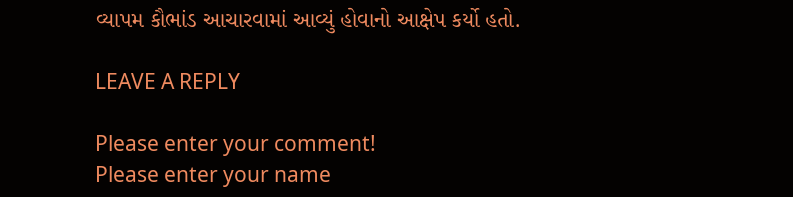વ્યાપમ કૌભાંડ આચારવામાં આવ્યું હોવાનો આક્ષેપ કર્યો હતો.

LEAVE A REPLY

Please enter your comment!
Please enter your name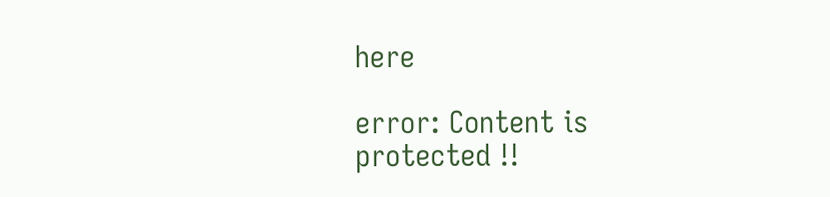here

error: Content is protected !!